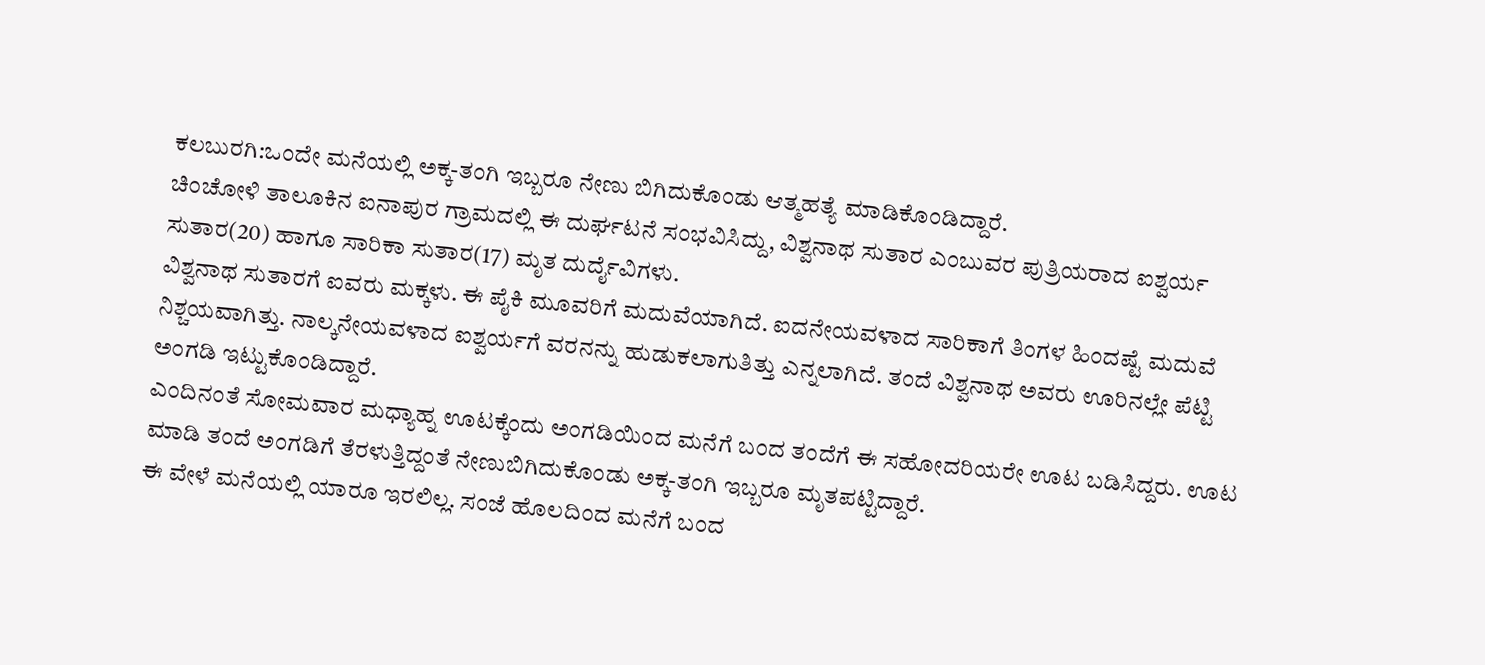ಕಲಬುರಗಿ:ಒಂದೇ ಮನೆಯಲ್ಲಿ ಅಕ್ಕ-ತಂಗಿ ಇಬ್ಬರೂ ನೇಣು ಬಿಗಿದುಕೊಂಡು ಆತ್ಮಹತ್ಯೆ ಮಾಡಿಕೊಂಡಿದ್ದಾರೆ.
ಚಿಂಚೋಳಿ ತಾಲೂಕಿನ ಐನಾಪುರ ಗ್ರಾಮದಲ್ಲಿ ಈ ದುರ್ಘಟನೆ ಸಂಭವಿಸಿದ್ದು, ವಿಶ್ವನಾಥ ಸುತಾರ ಎಂಬುವರ ಪುತ್ರಿಯರಾದ ಐಶ್ವರ್ಯ ಸುತಾರ(20) ಹಾಗೂ ಸಾರಿಕಾ ಸುತಾರ(17) ಮೃತ ದುರ್ದೈವಿಗಳು.
ವಿಶ್ವನಾಥ ಸುತಾರಗೆ ಐವರು ಮಕ್ಕಳು. ಈ ಪೈಕಿ ಮೂವರಿಗೆ ಮದುವೆಯಾಗಿದೆ. ಐದನೇಯವಳಾದ ಸಾರಿಕಾಗೆ ತಿಂಗಳ ಹಿಂದಷ್ಟೆ ಮದುವೆ ನಿಶ್ಚಯವಾಗಿತ್ತು. ನಾಲ್ಕನೇಯವಳಾದ ಐಶ್ವರ್ಯಗೆ ವರನನ್ನು ಹುಡುಕಲಾಗುತಿತ್ತು ಎನ್ನಲಾಗಿದೆ. ತಂದೆ ವಿಶ್ವನಾಥ ಅವರು ಊರಿನಲ್ಲೇ ಪೆಟ್ಟಿ ಅಂಗಡಿ ಇಟ್ಟುಕೊಂಡಿದ್ದಾರೆ.
ಎಂದಿನಂತೆ ಸೋಮವಾರ ಮಧ್ಯಾಹ್ನ ಊಟಕ್ಕೆಂದು ಅಂಗಡಿಯಿಂದ ಮನೆಗೆ ಬಂದ ತಂದೆಗೆ ಈ ಸಹೋದರಿಯರೇ ಊಟ ಬಡಿಸಿದ್ದರು. ಊಟ ಮಾಡಿ ತಂದೆ ಅಂಗಡಿಗೆ ತೆರಳುತ್ತಿದ್ದಂತೆ ನೇಣುಬಿಗಿದುಕೊಂಡು ಅಕ್ಕ-ತಂಗಿ ಇಬ್ಬರೂ ಮೃತಪಟ್ಟಿದ್ದಾರೆ.
ಈ ವೇಳೆ ಮನೆಯಲ್ಲಿ ಯಾರೂ ಇರಲಿಲ್ಲ. ಸಂಜೆ ಹೊಲದಿಂದ ಮನೆಗೆ ಬಂದ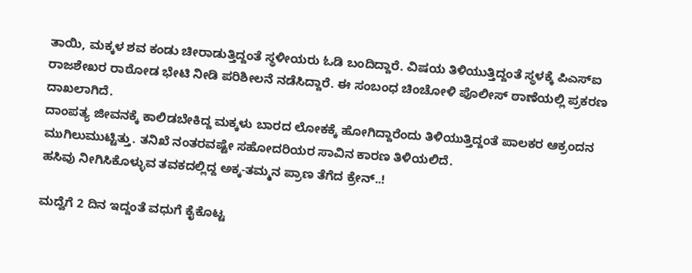ತಾಯಿ, ಮಕ್ಕಳ ಶವ ಕಂಡು ಚೀರಾಡುತ್ತಿದ್ದಂತೆ ಸ್ಥಳೀಯರು ಓಡಿ ಬಂದಿದ್ದಾರೆ. ವಿಷಯ ತಿಳಿಯುತ್ತಿದ್ದಂತೆ ಸ್ಥಳಕ್ಕೆ ಪಿಎಸ್ಐ ರಾಜಶೇಖರ ರಾಠೋಡ ಭೇಟಿ‌ ನೀಡಿ ಪರಿಶೀಲನೆ ‌ನಡೆಸಿದ್ದಾರೆ. ಈ ಸಂಬಂಧ ಚಿಂಚೋಳಿ ಪೊಲೀಸ್ ಠಾಣೆಯಲ್ಲಿ ಪ್ರಕರಣ ದಾಖಲಾಗಿದೆ.
ದಾಂಪತ್ಯ ಜೀವನಕ್ಕೆ ಕಾಲಿಡಬೇಕಿದ್ದ ಮಕ್ಕಳು ಬಾರದ ಲೋಕಕ್ಕೆ ಹೋಗಿದ್ದಾರೆಂದು ತಿಳಿಯುತ್ತಿದ್ದಂತೆ ಪಾಲಕರ ಆಕ್ರಂದನ ಮುಗಿಲುಮುಟ್ಟಿತ್ತು. ತನಿಖೆ ನಂತರವಷ್ಟೇ ಸಹೋದರಿಯರ ಸಾವಿನ ಕಾರಣ ತಿಳಿಯಲಿದೆ.
ಹಸಿವು ನೀಗಿಸಿಕೊಳ್ಳುವ ತವಕದಲ್ಲಿದ್ದ ಅಕ್ಕ-ತಮ್ಮನ ಪ್ರಾಣ ತೆಗೆದ ಕ್ರೇನ್..!

ಮದ್ವೆಗೆ 2 ದಿನ ಇದ್ದಂತೆ ವಧುಗೆ ಕೈಕೊಟ್ಟ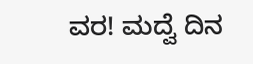ವರ! ಮದ್ವೆ ದಿನ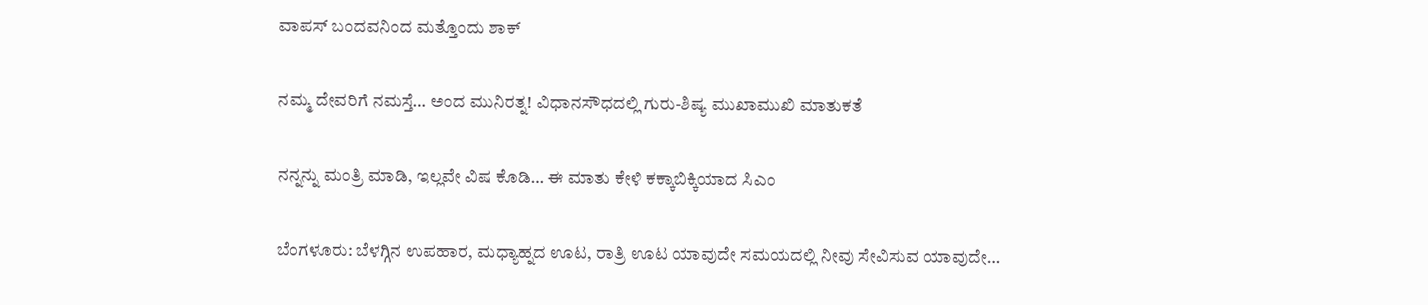ವಾಪಸ್ ಬಂದವನಿಂದ ಮತ್ತೊಂದು ಶಾಕ್

ನಮ್ಮ ದೇವರಿಗೆ ನಮಸ್ತೆ… ಅಂದ ಮುನಿರತ್ನ! ವಿಧಾನಸೌಧದಲ್ಲಿ ಗುರು-ಶಿಷ್ಯ ಮುಖಾಮುಖಿ ಮಾತುಕತೆ

ನನ್ನನ್ನು ಮಂತ್ರಿ ಮಾಡಿ, ಇಲ್ಲವೇ ವಿಷ ಕೊಡಿ… ಈ ಮಾತು ಕೇಳಿ ಕಕ್ಕಾಬಿಕ್ಕಿಯಾದ ಸಿಎಂ

ಬೆಂಗಳೂರು: ಬೆಳಗ್ಗಿನ ಉಪಹಾರ, ಮಧ್ಯಾಹ್ನದ ಊಟ, ರಾತ್ರಿ ಊಟ ಯಾವುದೇ ಸಮಯದಲ್ಲಿ ನೀವು ಸೇವಿಸುವ ಯಾವುದೇ…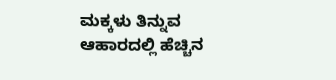ಮಕ್ಕಳು ತಿನ್ನುವ ಆಹಾರದಲ್ಲಿ ಹೆಚ್ಚಿನ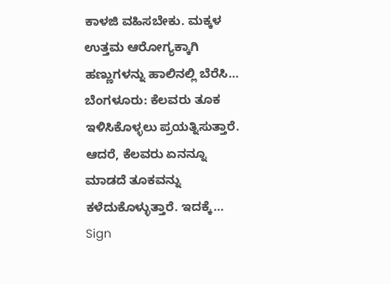ಕಾಳಜಿ ವಹಿಸಬೇಕು. ಮಕ್ಕಳ ಉತ್ತಮ ಆರೋಗ್ಯಕ್ಕಾಗಿ ಹಣ್ಣುಗಳನ್ನು ಹಾಲಿನಲ್ಲಿ ಬೆರೆಸಿ…
ಬೆಂಗಳೂರು: ಕೆಲವರು ತೂಕ ಇಳಿಸಿಕೊಳ್ಳಲು ಪ್ರಯತ್ನಿಸುತ್ತಾರೆ. ಆದರೆ, ಕೆಲವರು ಏನನ್ನೂ ಮಾಡದೆ ತೂಕವನ್ನು ಕಳೆದುಕೊಳ್ಳುತ್ತಾರೆ. ಇದಕ್ಕೆ…
Sign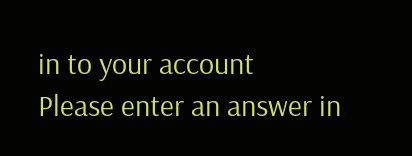in to your account
Please enter an answer in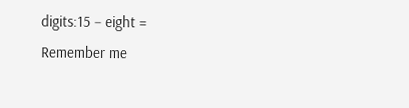digits:15 − eight =
Remember me